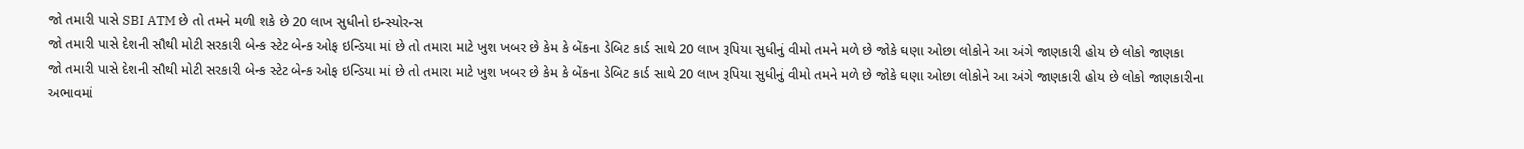જો તમારી પાસે SBI ATM છે તો તમને મળી શકે છે 20 લાખ સુધીનો ઇન્સ્યોરન્સ
જો તમારી પાસે દેશની સૌથી મોટી સરકારી બેન્ક સ્ટેટ બેન્ક ઓફ ઇન્ડિયા માં છે તો તમારા માટે ખુશ ખબર છે કેમ કે બેંકના ડેબિટ કાર્ડ સાથે 20 લાખ રૂપિયા સુધીનું વીમો તમને મળે છે જોકે ઘણા ઓછા લોકોને આ અંગે જાણકારી હોય છે લોકો જાણકા
જો તમારી પાસે દેશની સૌથી મોટી સરકારી બેન્ક સ્ટેટ બેન્ક ઓફ ઇન્ડિયા માં છે તો તમારા માટે ખુશ ખબર છે કેમ કે બેંકના ડેબિટ કાર્ડ સાથે 20 લાખ રૂપિયા સુધીનું વીમો તમને મળે છે જોકે ઘણા ઓછા લોકોને આ અંગે જાણકારી હોય છે લોકો જાણકારીના અભાવમાં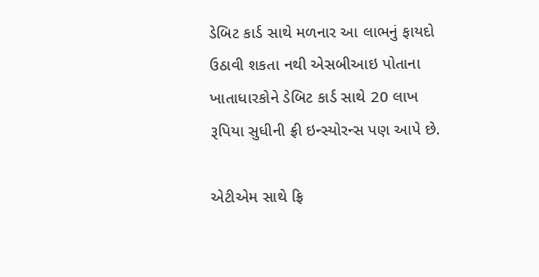ડેબિટ કાર્ડ સાથે મળનાર આ લાભનું ફાયદો ઉઠાવી શકતા નથી એસબીઆઇ પોતાના ખાતાધારકોને ડેબિટ કાર્ડ સાથે 20 લાખ રૂપિયા સુધીની ફ્રી ઇન્સ્યોરન્સ પણ આપે છે.

એટીએમ સાથે ફ્રિ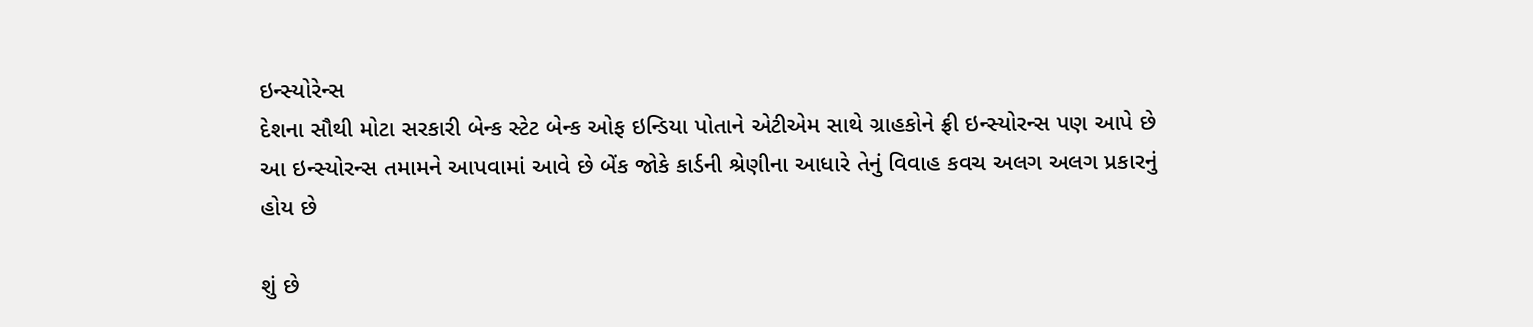ઇન્સ્યોરેન્સ
દેશના સૌથી મોટા સરકારી બેન્ક સ્ટેટ બેન્ક ઓફ ઇન્ડિયા પોતાને એટીએમ સાથે ગ્રાહકોને ફ્રી ઇન્સ્યોરન્સ પણ આપે છે આ ઇન્સ્યોરન્સ તમામને આપવામાં આવે છે બેંક જોકે કાર્ડની શ્રેણીના આધારે તેનું વિવાહ કવચ અલગ અલગ પ્રકારનું હોય છે

શું છે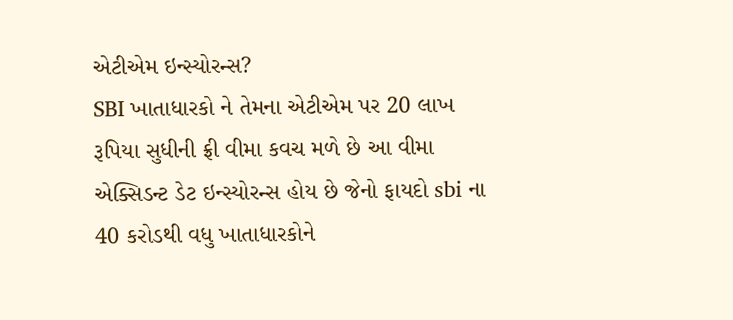એટીએમ ઇન્સ્યોરન્સ?
SBI ખાતાધારકો ને તેમના એટીએમ પર 20 લાખ રૂપિયા સુધીની ફ્રી વીમા કવચ મળે છે આ વીમા એક્સિડન્ટ ડેટ ઇન્સ્યોરન્સ હોય છે જેનો ફાયદો sbi ના 40 કરોડથી વધુ ખાતાધારકોને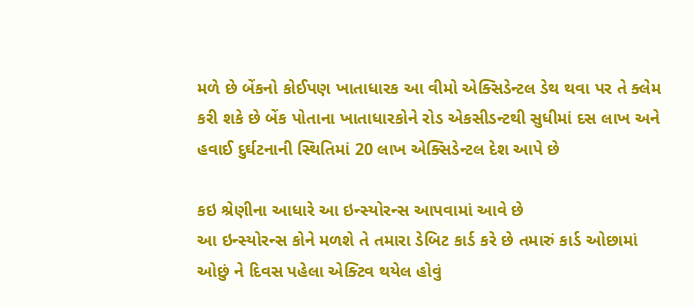મળે છે બેંકનો કોઈપણ ખાતાધારક આ વીમો એક્સિડેન્ટલ ડેથ થવા પર તે ક્લેમ કરી શકે છે બેંક પોતાના ખાતાધારકોને રોડ એકસીડન્ટથી સુધીમાં દસ લાખ અને હવાઈ દુર્ઘટનાની સ્થિતિમાં 20 લાખ એક્સિડેન્ટલ દેશ આપે છે

કઇ શ્રેણીના આધારે આ ઇન્સ્યોરન્સ આપવામાં આવે છે
આ ઇન્સ્યોરન્સ કોને મળશે તે તમારા ડેબિટ કાર્ડ કરે છે તમારું કાર્ડ ઓછામાં ઓછું ને દિવસ પહેલા એક્ટિવ થયેલ હોવું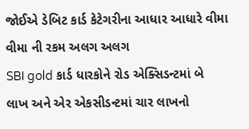જોઈએ ડેબિટ કાર્ડ કેટેગરીના આધાર આધારે વીમા વીમા ની રકમ અલગ અલગ
SBI gold કાર્ડ ધારકોને રોડ એક્સિડન્ટમાં બે લાખ અને એર એકસીડન્ટમાં ચાર લાખનો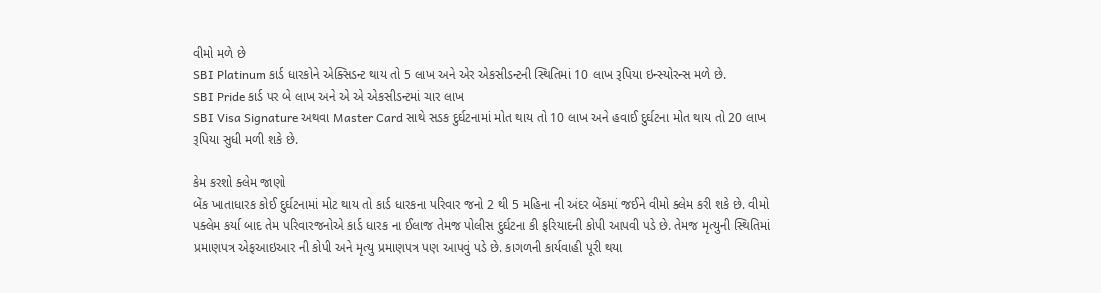વીમો મળે છે
SBI Platinum કાર્ડ ધારકોને એક્સિડન્ટ થાય તો 5 લાખ અને એર એકસીડન્ટની સ્થિતિમાં 10 લાખ રૂપિયા ઇન્સ્યોરન્સ મળે છે.
SBI Pride કાર્ડ પર બે લાખ અને એ એ એકસીડન્ટમાં ચાર લાખ
SBI Visa Signature અથવા Master Card સાથે સડક દુર્ઘટનામાં મોત થાય તો 10 લાખ અને હવાઈ દુર્ઘટના મોત થાય તો 20 લાખ રૂપિયા સુધી મળી શકે છે.

કેમ કરશો ક્લેમ જાણો
બેંક ખાતાધારક કોઈ દુર્ઘટનામાં મોટ થાય તો કાર્ડ ધારકના પરિવાર જનો 2 થી 5 મહિના ની અંદર બેંકમાં જઈને વીમો ક્લેમ કરી શકે છે. વીમો પક્લેમ કર્યા બાદ તેમ પરિવારજનોએ કાર્ડ ધારક ના ઈલાજ તેમજ પોલીસ દુર્ઘટના કી ફરિયાદની કોપી આપવી પડે છે. તેમજ મૃત્યુની સ્થિતિમાં પ્રમાણપત્ર એફઆઇઆર ની કોપી અને મૃત્યુ પ્રમાણપત્ર પણ આપવું પડે છે. કાગળની કાર્યવાહી પૂરી થયા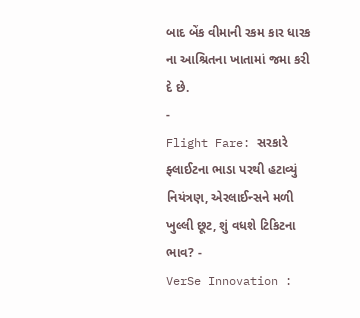બાદ બેંક વીમાની રકમ કાર ધારક ના આશ્રિતના ખાતામાં જમા કરી દે છે.
-
Flight Fare: સરકારે ફ્લાઈટના ભાડા પરથી હટાવ્યું નિયંત્રણ, એરલાઈન્સને મળી ખુલ્લી છૂટ, શું વધશે ટિકિટના ભાવ? -
VerSe Innovation :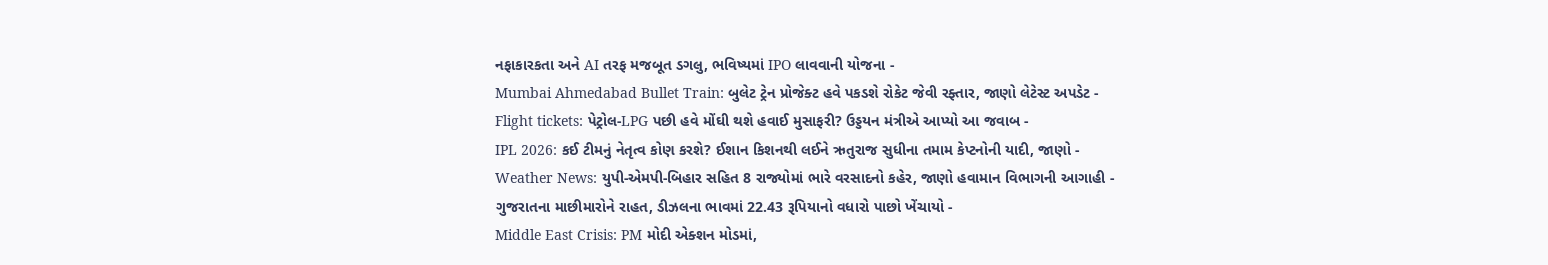નફાકારકતા અને AI તરફ મજબૂત ડગલુ, ભવિષ્યમાં IPO લાવવાની યોજના -
Mumbai Ahmedabad Bullet Train: બુલેટ ટ્રેન પ્રોજેક્ટ હવે પકડશે રોકેટ જેવી રફ્તાર, જાણો લેટેસ્ટ અપડેટ -
Flight tickets: પેટ્રોલ-LPG પછી હવે મોંઘી થશે હવાઈ મુસાફરી? ઉડ્ડયન મંત્રીએ આપ્યો આ જવાબ -
IPL 2026: કઈ ટીમનું નેતૃત્વ કોણ કરશે? ઈશાન કિશનથી લઈને ઋતુરાજ સુધીના તમામ કેપ્ટનોની યાદી, જાણો -
Weather News: યુપી-એમપી-બિહાર સહિત 8 રાજ્યોમાં ભારે વરસાદનો કહેર, જાણો હવામાન વિભાગની આગાહી -
ગુજરાતના માછીમારોને રાહત, ડીઝલના ભાવમાં 22.43 રૂપિયાનો વધારો પાછો ખેંચાયો -
Middle East Crisis: PM મોદી એક્શન મોડમાં,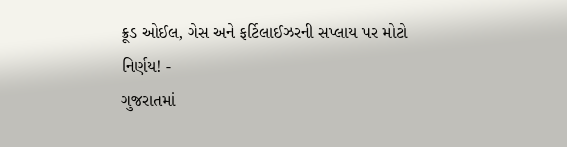ક્રૂડ ઓઈલ, ગેસ અને ફર્ટિલાઈઝરની સપ્લાય પર મોટો નિર્ણય! -
ગુજરાતમાં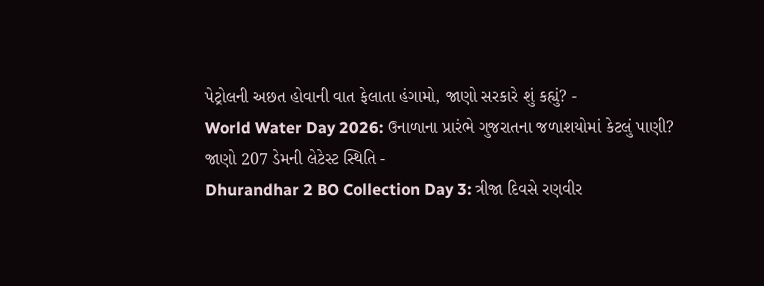પેટ્રોલની અછત હોવાની વાત ફેલાતા હંગામો, જાણો સરકારે શું કહ્યું? -
World Water Day 2026: ઉનાળાના પ્રારંભે ગુજરાતના જળાશયોમાં કેટલું પાણી? જાણો 207 ડેમની લેટેસ્ટ સ્થિતિ -
Dhurandhar 2 BO Collection Day 3: ત્રીજા દિવસે રણવીર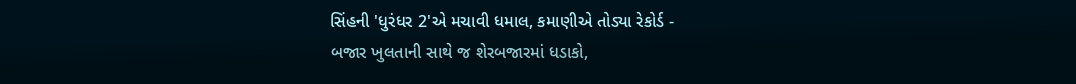સિંહની 'ધુરંધર 2'એ મચાવી ધમાલ, કમાણીએ તોડ્યા રેકોર્ડ -
બજાર ખુલતાની સાથે જ શેરબજારમાં ધડાકો,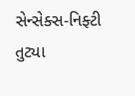સેન્સેક્સ-નિફ્ટી તુટ્યા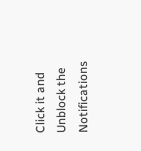Click it and Unblock the Notifications